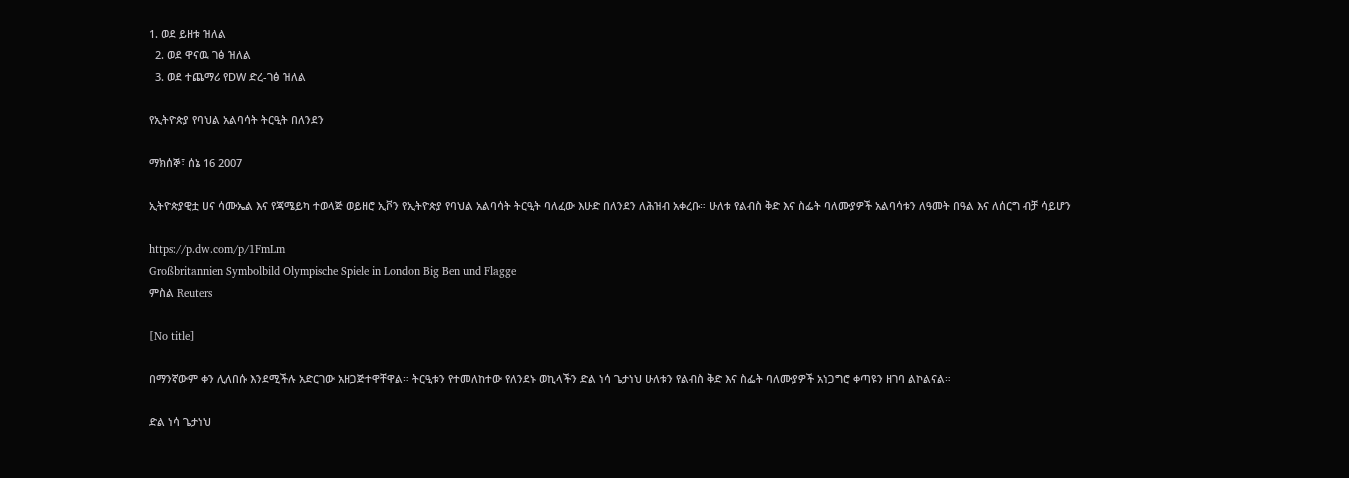1. ወደ ይዘቱ ዝለል
  2. ወደ ዋናዉ ገፅ ዝለል
  3. ወደ ተጨማሪ የDW ድረ-ገፅ ዝለል

የኢትዮጵያ የባህል አልባሳት ትርዒት በለንደን

ማክሰኞ፣ ሰኔ 16 2007

ኢትዮጵያዊቷ ሀና ሳሙኤል እና የጃሜይካ ተወላጅ ወይዘሮ ኢቮን የኢትዮጵያ የባህል አልባሳት ትርዒት ባለፈው እሁድ በለንደን ለሕዝብ አቀረቡ። ሁለቱ የልብስ ቅድ እና ስፌት ባለሙያዎች አልባሳቱን ለዓመት በዓል እና ለሰርግ ብቻ ሳይሆን

https://p.dw.com/p/1FmLm
Großbritannien Symbolbild Olympische Spiele in London Big Ben und Flagge
ምስል Reuters

[No title]

በማንኛውም ቀን ሊለበሱ እንደሚችሉ አድርገው አዘጋጅተዋቸዋል። ትርዒቱን የተመለከተው የለንደኑ ወኪላችን ድል ነሳ ጌታነህ ሁለቱን የልብስ ቅድ እና ስፌት ባለሙያዎች አነጋግሮ ቀጣዩን ዘገባ ልኮልናል።

ድል ነሳ ጌታነህ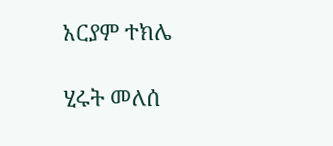አርያም ተክሌ

ሂሩት መለሰ